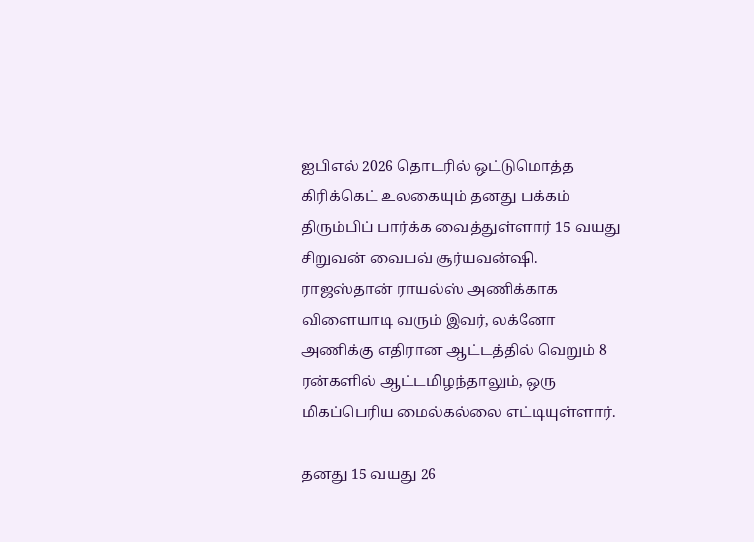ஐபிஎல் 2026 தொடரில் ஒட்டுமொத்த கிரிக்கெட் உலகையும் தனது பக்கம் திரும்பிப் பார்க்க வைத்துள்ளார் 15 வயது சிறுவன் வைபவ் சூர்யவன்ஷி. ராஜஸ்தான் ராயல்ஸ் அணிக்காக விளையாடி வரும் இவர், லக்னோ அணிக்கு எதிரான ஆட்டத்தில் வெறும் 8 ரன்களில் ஆட்டமிழந்தாலும், ஒரு மிகப்பெரிய மைல்கல்லை எட்டியுள்ளார்.

தனது 15 வயது 26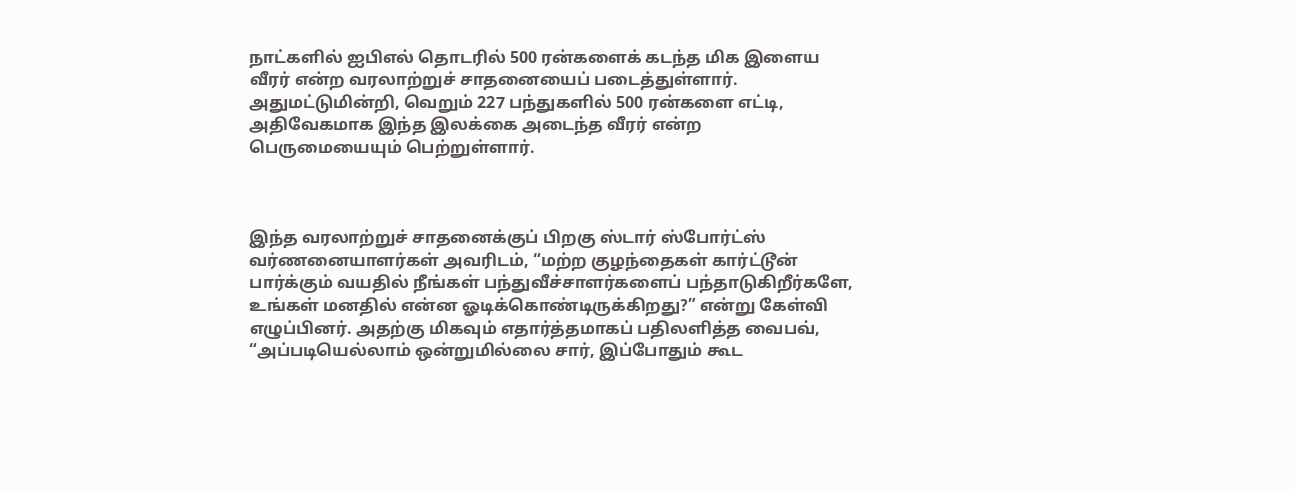நாட்களில் ஐபிஎல் தொடரில் 500 ரன்களைக் கடந்த மிக இளைய வீரர் என்ற வரலாற்றுச் சாதனையைப் படைத்துள்ளார். அதுமட்டுமின்றி, வெறும் 227 பந்துகளில் 500 ரன்களை எட்டி, அதிவேகமாக இந்த இலக்கை அடைந்த வீரர் என்ற பெருமையையும் பெற்றுள்ளார்.



இந்த வரலாற்றுச் சாதனைக்குப் பிறகு ஸ்டார் ஸ்போர்ட்ஸ் வர்ணனையாளர்கள் அவரிடம், “மற்ற குழந்தைகள் கார்ட்டூன் பார்க்கும் வயதில் நீங்கள் பந்துவீச்சாளர்களைப் பந்தாடுகிறீர்களே, உங்கள் மனதில் என்ன ஓடிக்கொண்டிருக்கிறது?” என்று கேள்வி எழுப்பினர். அதற்கு மிகவும் எதார்த்தமாகப் பதிலளித்த வைபவ், “அப்படியெல்லாம் ஒன்றுமில்லை சார், இப்போதும் கூட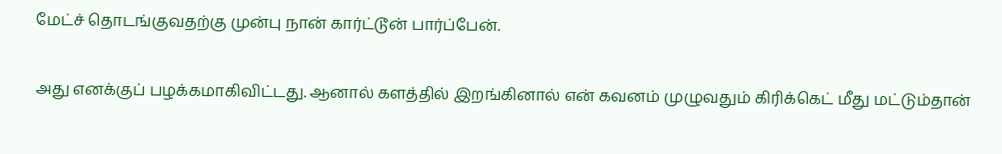மேட்ச் தொடங்குவதற்கு முன்பு நான் கார்ட்டூன் பார்ப்பேன்.

அது எனக்குப் பழக்கமாகிவிட்டது. ஆனால் களத்தில் இறங்கினால் என் கவனம் முழுவதும் கிரிக்கெட் மீது மட்டும்தான்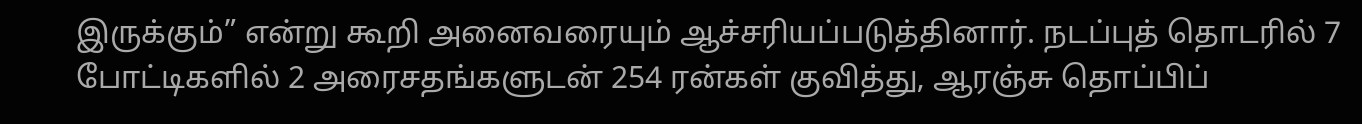இருக்கும்” என்று கூறி அனைவரையும் ஆச்சரியப்படுத்தினார். நடப்புத் தொடரில் 7 போட்டிகளில் 2 அரைசதங்களுடன் 254 ரன்கள் குவித்து, ஆரஞ்சு தொப்பிப்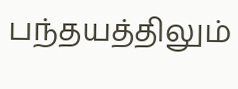பந்தயத்திலும்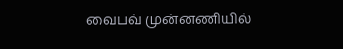வைபவ் முன்னணியில்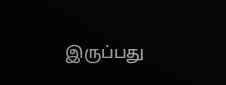இருப்பது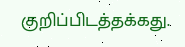குறிப்பிடத்தக்கது.